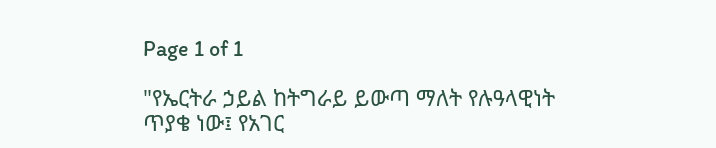Page 1 of 1

"የኤርትራ ኃይል ከትግራይ ይውጣ ማለት የሉዓላዊነት ጥያቄ ነው፤ የአገር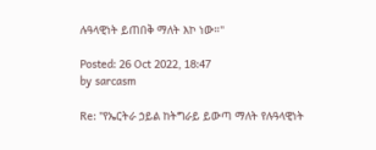ሉዓላዊነት ይጠበቅ ማለት እኮ ነው።"

Posted: 26 Oct 2022, 18:47
by sarcasm

Re: "የኤርትራ ኃይል ከትግራይ ይውጣ ማለት የሉዓላዊነት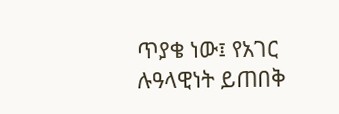ጥያቄ ነው፤ የአገር ሉዓላዊነት ይጠበቅ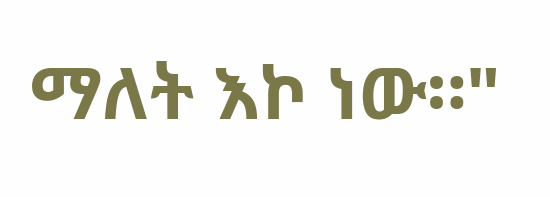ማለት እኮ ነው።"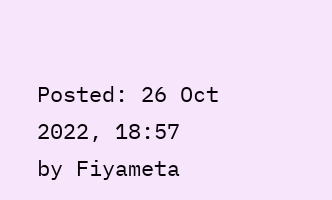Posted: 26 Oct 2022, 18:57
by Fiyameta